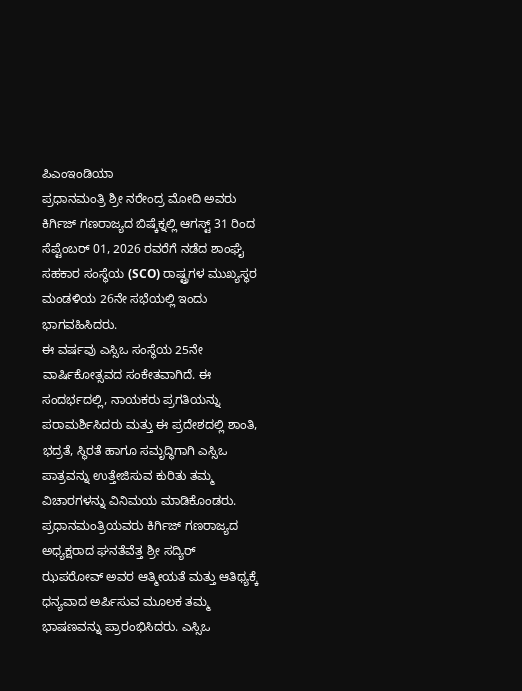ಪಿಎಂಇಂಡಿಯಾ
ಪ್ರಧಾನಮಂತ್ರಿ ಶ್ರೀ ನರೇಂದ್ರ ಮೋದಿ ಅವರು ಕಿರ್ಗಿಜ್ ಗಣರಾಜ್ಯದ ಬಿಷ್ಕೆಕ್ನಲ್ಲಿ ಆಗಸ್ಟ್ 31 ರಿಂದ ಸೆಪ್ಟೆಂಬರ್ 01, 2026 ರವರೆಗೆ ನಡೆದ ಶಾಂಘೈ ಸಹಕಾರ ಸಂಸ್ಥೆಯ (SCO) ರಾಷ್ಟ್ರಗಳ ಮುಖ್ಯಸ್ಥರ ಮಂಡಳಿಯ 26ನೇ ಸಭೆಯಲ್ಲಿ ಇಂದು ಭಾಗವಹಿಸಿದರು.
ಈ ವರ್ಷವು ಎಸ್ಸಿಒ ಸಂಸ್ಥೆಯ 25ನೇ ವಾರ್ಷಿಕೋತ್ಸವದ ಸಂಕೇತವಾಗಿದೆ. ಈ ಸಂದರ್ಭದಲ್ಲಿ, ನಾಯಕರು ಪ್ರಗತಿಯನ್ನು ಪರಾಮರ್ಶಿಸಿದರು ಮತ್ತು ಈ ಪ್ರದೇಶದಲ್ಲಿ ಶಾಂತಿ, ಭದ್ರತೆ, ಸ್ಥಿರತೆ ಹಾಗೂ ಸಮೃದ್ಧಿಗಾಗಿ ಎಸ್ಸಿಒ ಪಾತ್ರವನ್ನು ಉತ್ತೇಜಿಸುವ ಕುರಿತು ತಮ್ಮ ವಿಚಾರಗಳನ್ನು ವಿನಿಮಯ ಮಾಡಿಕೊಂಡರು.
ಪ್ರಧಾನಮಂತ್ರಿಯವರು ಕಿರ್ಗಿಜ್ ಗಣರಾಜ್ಯದ ಅಧ್ಯಕ್ಷರಾದ ಘನತೆವೆತ್ತ ಶ್ರೀ ಸದ್ಯಿರ್ ಝಪರೋವ್ ಅವರ ಆತ್ಮೀಯತೆ ಮತ್ತು ಆತಿಥ್ಯಕ್ಕೆ ಧನ್ಯವಾದ ಅರ್ಪಿಸುವ ಮೂಲಕ ತಮ್ಮ ಭಾಷಣವನ್ನು ಪ್ರಾರಂಭಿಸಿದರು. ಎಸ್ಸಿಒ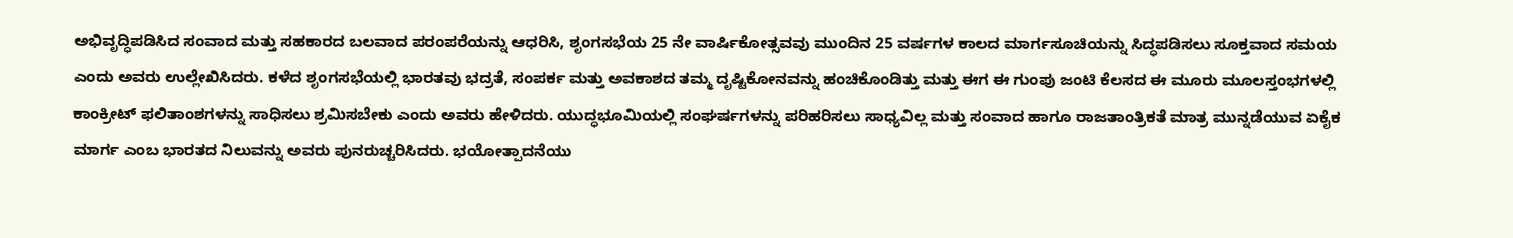ಅಭಿವೃದ್ಧಿಪಡಿಸಿದ ಸಂವಾದ ಮತ್ತು ಸಹಕಾರದ ಬಲವಾದ ಪರಂಪರೆಯನ್ನು ಆಧರಿಸಿ, ಶೃಂಗಸಭೆಯ 25 ನೇ ವಾರ್ಷಿಕೋತ್ಸವವು ಮುಂದಿನ 25 ವರ್ಷಗಳ ಕಾಲದ ಮಾರ್ಗಸೂಚಿಯನ್ನು ಸಿದ್ಧಪಡಿಸಲು ಸೂಕ್ತವಾದ ಸಮಯ ಎಂದು ಅವರು ಉಲ್ಲೇಖಿಸಿದರು. ಕಳೆದ ಶೃಂಗಸಭೆಯಲ್ಲಿ ಭಾರತವು ಭದ್ರತೆ, ಸಂಪರ್ಕ ಮತ್ತು ಅವಕಾಶದ ತಮ್ಮ ದೃಷ್ಟಿಕೋನವನ್ನು ಹಂಚಿಕೊಂಡಿತ್ತು ಮತ್ತು ಈಗ ಈ ಗುಂಪು ಜಂಟಿ ಕೆಲಸದ ಈ ಮೂರು ಮೂಲಸ್ತಂಭಗಳಲ್ಲಿ ಕಾಂಕ್ರೀಟ್ ಫಲಿತಾಂಶಗಳನ್ನು ಸಾಧಿಸಲು ಶ್ರಮಿಸಬೇಕು ಎಂದು ಅವರು ಹೇಳಿದರು. ಯುದ್ಧಭೂಮಿಯಲ್ಲಿ ಸಂಘರ್ಷಗಳನ್ನು ಪರಿಹರಿಸಲು ಸಾಧ್ಯವಿಲ್ಲ ಮತ್ತು ಸಂವಾದ ಹಾಗೂ ರಾಜತಾಂತ್ರಿಕತೆ ಮಾತ್ರ ಮುನ್ನಡೆಯುವ ಏಕೈಕ ಮಾರ್ಗ ಎಂಬ ಭಾರತದ ನಿಲುವನ್ನು ಅವರು ಪುನರುಚ್ಚರಿಸಿದರು. ಭಯೋತ್ಪಾದನೆಯು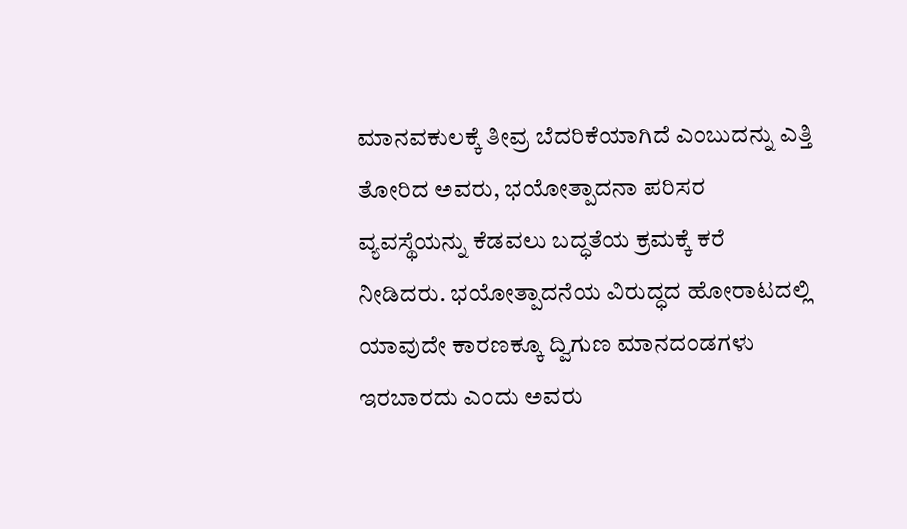ಮಾನವಕುಲಕ್ಕೆ ತೀವ್ರ ಬೆದರಿಕೆಯಾಗಿದೆ ಎಂಬುದನ್ನು ಎತ್ತಿ ತೋರಿದ ಅವರು, ಭಯೋತ್ಪಾದನಾ ಪರಿಸರ ವ್ಯವಸ್ಥೆಯನ್ನು ಕೆಡವಲು ಬದ್ಧತೆಯ ಕ್ರಮಕ್ಕೆ ಕರೆ ನೀಡಿದರು. ಭಯೋತ್ಪಾದನೆಯ ವಿರುದ್ಧದ ಹೋರಾಟದಲ್ಲಿ ಯಾವುದೇ ಕಾರಣಕ್ಕೂ ದ್ವಿಗುಣ ಮಾನದಂಡಗಳು ಇರಬಾರದು ಎಂದು ಅವರು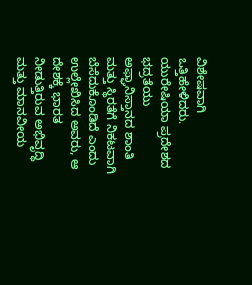ವಿಶೇಷವಾಗಿ ಒತ್ತಿಹೇಳಿದರು. ಯುರೇಷಿಯಾ ಪ್ರದೇಶದ ಭದ್ರತೆಯು ಅಫ್ಘಾನಿಸ್ತಾನದ ಶಾಂತಿ ಮತ್ತು ಸ್ಥಿರತೆಗೆ ನಿಕಟವಾಗಿ ಬೆಸೆದುಕೊಂಡಿದೆ ಎಂದು ಉಲ್ಲೇಖಿಸಿದ ಅವರು, ಆ ದೇಶಕ್ಕೆ ಭಾರತ ನೀಡುತ್ತಿರುವ ಅಭಿವೃದ್ಧಿ ಮತ್ತು ಮಾನವೀಯ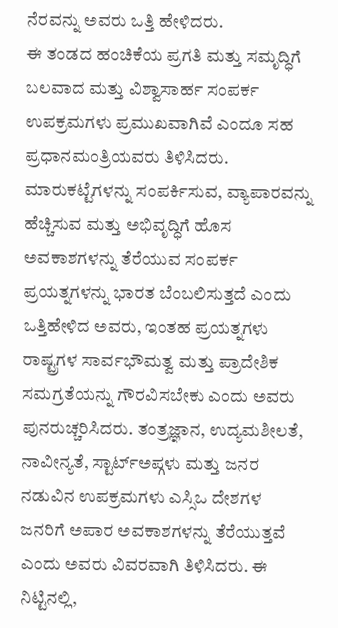ನೆರವನ್ನು ಅವರು ಒತ್ತಿ ಹೇಳಿದರು.
ಈ ತಂಡದ ಹಂಚಿಕೆಯ ಪ್ರಗತಿ ಮತ್ತು ಸಮೃದ್ಧಿಗೆ ಬಲವಾದ ಮತ್ತು ವಿಶ್ವಾಸಾರ್ಹ ಸಂಪರ್ಕ ಉಪಕ್ರಮಗಳು ಪ್ರಮುಖವಾಗಿವೆ ಎಂದೂ ಸಹ ಪ್ರಧಾನಮಂತ್ರಿಯವರು ತಿಳಿಸಿದರು. ಮಾರುಕಟ್ಟೆಗಳನ್ನು ಸಂಪರ್ಕಿಸುವ, ವ್ಯಾಪಾರವನ್ನು ಹೆಚ್ಚಿಸುವ ಮತ್ತು ಅಭಿವೃದ್ಧಿಗೆ ಹೊಸ ಅವಕಾಶಗಳನ್ನು ತೆರೆಯುವ ಸಂಪರ್ಕ ಪ್ರಯತ್ನಗಳನ್ನು ಭಾರತ ಬೆಂಬಲಿಸುತ್ತದೆ ಎಂದು ಒತ್ತಿಹೇಳಿದ ಅವರು, ಇಂತಹ ಪ್ರಯತ್ನಗಳು ರಾಷ್ಟ್ರಗಳ ಸಾರ್ವಭೌಮತ್ವ ಮತ್ತು ಪ್ರಾದೇಶಿಕ ಸಮಗ್ರತೆಯನ್ನು ಗೌರವಿಸಬೇಕು ಎಂದು ಅವರು ಪುನರುಚ್ಚರಿಸಿದರು. ತಂತ್ರಜ್ಞಾನ, ಉದ್ಯಮಶೀಲತೆ, ನಾವೀನ್ಯತೆ, ಸ್ಟಾರ್ಟ್ಅಪ್ಗಳು ಮತ್ತು ಜನರ ನಡುವಿನ ಉಪಕ್ರಮಗಳು ಎಸ್ಸಿಒ ದೇಶಗಳ ಜನರಿಗೆ ಅಪಾರ ಅವಕಾಶಗಳನ್ನು ತೆರೆಯುತ್ತವೆ ಎಂದು ಅವರು ವಿವರವಾಗಿ ತಿಳಿಸಿದರು. ಈ ನಿಟ್ಟಿನಲ್ಲಿ,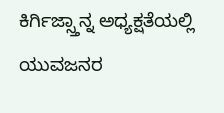ಕಿರ್ಗಿಜ್ಸ್ತಾನ್ನ ಅಧ್ಯಕ್ಷತೆಯಲ್ಲಿ ಯುವಜನರ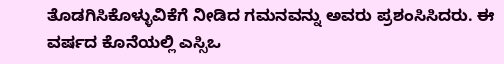ತೊಡಗಿಸಿಕೊಳ್ಳುವಿಕೆಗೆ ನೀಡಿದ ಗಮನವನ್ನು ಅವರು ಪ್ರಶಂಸಿಸಿದರು. ಈ ವರ್ಷದ ಕೊನೆಯಲ್ಲಿ ಎಸ್ಸಿಒ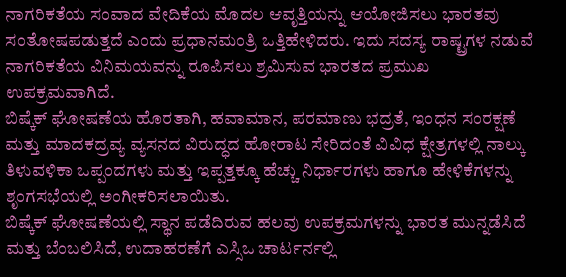ನಾಗರಿಕತೆಯ ಸಂವಾದ ವೇದಿಕೆಯ ಮೊದಲ ಆವೃತ್ತಿಯನ್ನು ಆಯೋಜಿಸಲು ಭಾರತವು ಸಂತೋಷಪಡುತ್ತದೆ ಎಂದು ಪ್ರಧಾನಮಂತ್ರಿ ಒತ್ತಿಹೇಳಿದರು. ಇದು ಸದಸ್ಯ ರಾಷ್ಟ್ರಗಳ ನಡುವೆ ನಾಗರಿಕತೆಯ ವಿನಿಮಯವನ್ನು ರೂಪಿಸಲು ಶ್ರಮಿಸುವ ಭಾರತದ ಪ್ರಮುಖ ಉಪಕ್ರಮವಾಗಿದೆ.
ಬಿಷ್ಕೆಕ್ ಘೋಷಣೆಯ ಹೊರತಾಗಿ, ಹವಾಮಾನ, ಪರಮಾಣು ಭದ್ರತೆ, ಇಂಧನ ಸಂರಕ್ಷಣೆ ಮತ್ತು ಮಾದಕದ್ರವ್ಯ ವ್ಯಸನದ ವಿರುದ್ಧದ ಹೋರಾಟ ಸೇರಿದಂತೆ ವಿವಿಧ ಕ್ಷೇತ್ರಗಳಲ್ಲಿ ನಾಲ್ಕು ತಿಳುವಳಿಕಾ ಒಪ್ಪಂದಗಳು ಮತ್ತು ಇಪ್ಪತ್ತಕ್ಕೂ ಹೆಚ್ಚು ನಿರ್ಧಾರಗಳು ಹಾಗೂ ಹೇಳಿಕೆಗಳನ್ನು ಶೃಂಗಸಭೆಯಲ್ಲಿ ಅಂಗೀಕರಿಸಲಾಯಿತು.
ಬಿಷ್ಕೆಕ್ ಘೋಷಣೆಯಲ್ಲಿ ಸ್ಥಾನ ಪಡೆದಿರುವ ಹಲವು ಉಪಕ್ರಮಗಳನ್ನು ಭಾರತ ಮುನ್ನಡೆಸಿದೆ ಮತ್ತು ಬೆಂಬಲಿಸಿದೆ, ಉದಾಹರಣೆಗೆ ಎಸ್ಸಿಒ ಚಾರ್ಟರ್ನಲ್ಲಿ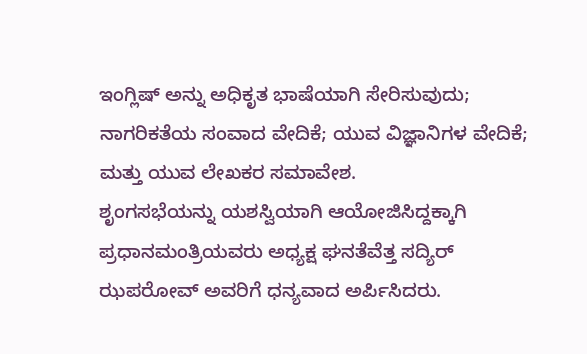ಇಂಗ್ಲಿಷ್ ಅನ್ನು ಅಧಿಕೃತ ಭಾಷೆಯಾಗಿ ಸೇರಿಸುವುದು; ನಾಗರಿಕತೆಯ ಸಂವಾದ ವೇದಿಕೆ; ಯುವ ವಿಜ್ಞಾನಿಗಳ ವೇದಿಕೆ; ಮತ್ತು ಯುವ ಲೇಖಕರ ಸಮಾವೇಶ.
ಶೃಂಗಸಭೆಯನ್ನು ಯಶಸ್ವಿಯಾಗಿ ಆಯೋಜಿಸಿದ್ದಕ್ಕಾಗಿ ಪ್ರಧಾನಮಂತ್ರಿಯವರು ಅಧ್ಯಕ್ಷ ಘನತೆವೆತ್ತ ಸದ್ಯಿರ್ ಝಪರೋವ್ ಅವರಿಗೆ ಧನ್ಯವಾದ ಅರ್ಪಿಸಿದರು.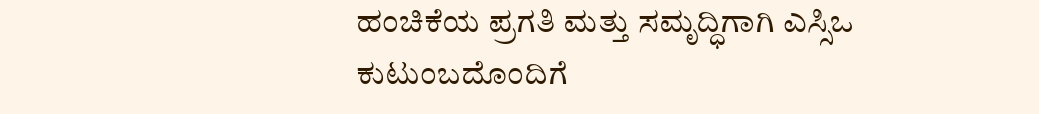ಹಂಚಿಕೆಯ ಪ್ರಗತಿ ಮತ್ತು ಸಮೃದ್ಧಿಗಾಗಿ ಎಸ್ಸಿಒ ಕುಟುಂಬದೊಂದಿಗೆ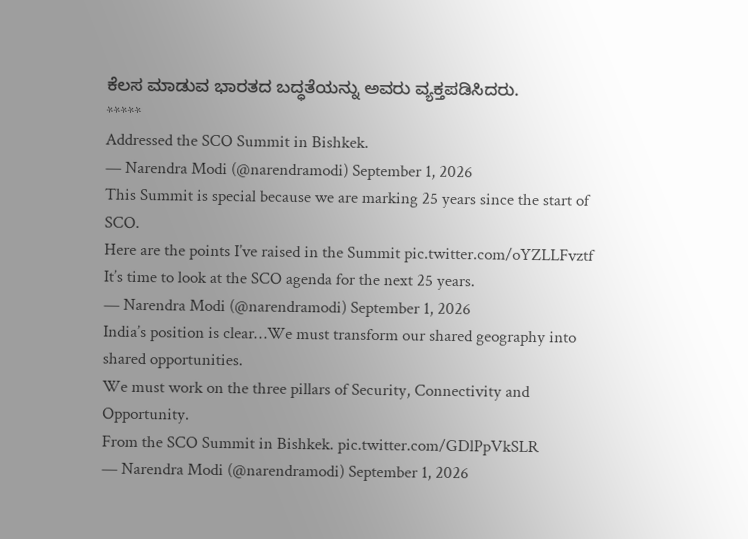ಕೆಲಸ ಮಾಡುವ ಭಾರತದ ಬದ್ಧತೆಯನ್ನು ಅವರು ವ್ಯಕ್ತಪಡಿಸಿದರು.
*****
Addressed the SCO Summit in Bishkek.
— Narendra Modi (@narendramodi) September 1, 2026
This Summit is special because we are marking 25 years since the start of SCO.
Here are the points I’ve raised in the Summit pic.twitter.com/oYZLLFvztf
It’s time to look at the SCO agenda for the next 25 years.
— Narendra Modi (@narendramodi) September 1, 2026
India’s position is clear…We must transform our shared geography into shared opportunities.
We must work on the three pillars of Security, Connectivity and Opportunity.
From the SCO Summit in Bishkek. pic.twitter.com/GDlPpVkSLR
— Narendra Modi (@narendramodi) September 1, 2026